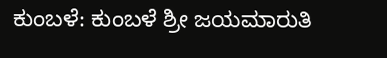ಕುಂಬಳೆ: ಕುಂಬಳೆ ಶ್ರೀ ಜಯಮಾರುತಿ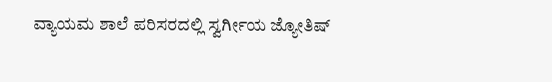ವ್ಯಾಯಮ ಶಾಲೆ ಪರಿಸರದಲ್ಲಿ ಸ್ವರ್ಗೀಯ ಜ್ಯೋತಿಷ್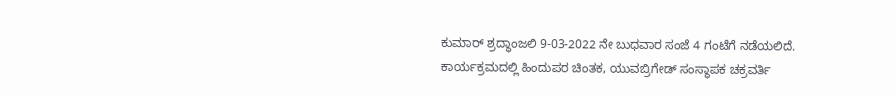ಕುಮಾರ್ ಶ್ರದ್ಧಾಂಜಲಿ 9-03-2022 ನೇ ಬುಧವಾರ ಸಂಜೆ 4 ಗಂಟೆಗೆ ನಡೆಯಲಿದೆ.
ಕಾರ್ಯಕ್ರಮದಲ್ಲಿ ಹಿಂದುಪರ ಚಿಂತಕ, ಯುವಬ್ರಿಗೇಡ್ ಸಂಸ್ಥಾಪಕ ಚಕ್ರವರ್ತಿ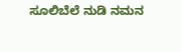ಸೂಲಿಬೆಲೆ ನುಡಿ ನಮನ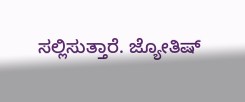ಸಲ್ಲಿಸುತ್ತಾರೆ. ಜ್ಯೋತಿಷ್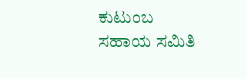ಕುಟುಂಬ ಸಹಾಯ ಸಮಿತಿ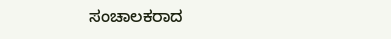ಸಂಚಾಲಕರಾದ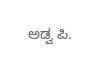ಅಡ್ವ ಪಿ.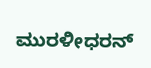ಮುರಳೀಧರನ್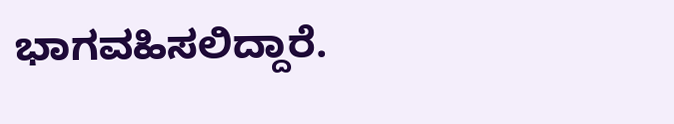ಭಾಗವಹಿಸಲಿದ್ದಾರೆ.